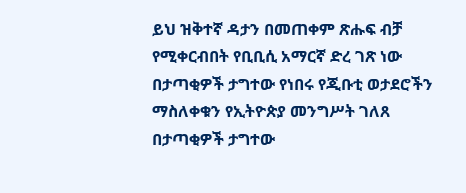ይህ ዝቅተኛ ዳታን በመጠቀም ጽሑፍ ብቻ የሚቀርብበት የቢቢሲ አማርኛ ድረ ገጽ ነው
በታጣቂዎች ታግተው የነበሩ የጂቡቲ ወታደሮችን ማስለቀቁን የኢትዮጵያ መንግሥት ገለጸ
በታጣቂዎች ታግተው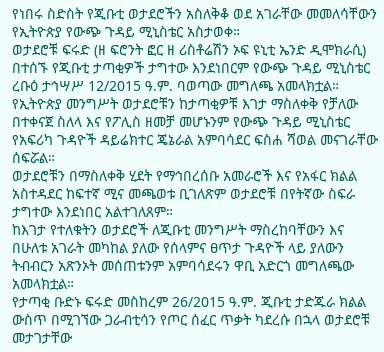የነበሩ ስድስት የጂቡቲ ወታደሮችን አስለቅቆ ወደ አገራቸው መመለሳቸውን የኢትዮጵያ የውጭ ጉዳይ ሚኒስቴር አስታወቀ።
ወታደሮቹ ፍሩድ (ዘ ፍሮንት ፎር ዘ ሪስቶሬሽን ኦፍ ዩኒቲ ኤንድ ዲሞክራሲ) በተሰኙ የጂቡቲ ታጣቂዎች ታግተው እንደነበርም የውጭ ጉዳይ ሚኒስቴር ረቡዕ ታኅሣሥ 12/2015 ዓ.ም. ባወጣው መግለጫ አመላክቷል።
የኢትዮጵያ መንግሥት ወታደሮቹን ከታጣቂዎቹ እገታ ማስለቀቅ የቻለው በተቀናጀ ስለላ እና የፖሊስ ዘመቻ መሆኑንም የውጭ ጉዳይ ሚኒስቴር የአፍሪካ ጉዳዮች ዳይሬክተር ጄኔራል አምባሳደር ፍስሐ ሻወል መናገራቸው ሰፍሯል።
ወታደሮቹን በማስለቀቅ ሂደት የማኅበረሰቡ አመራሮች እና የአፋር ክልል አስተዳደር ከፍተኛ ሚና መጫወቱ ቢገለጽም ወታደሮቹ በየትኛው ስፍራ ታግተው እንደነበር አልተገለጸም።
ከእገታ የተለቁትን ወታደሮች ለጂቡቲ መንግሥት ማስረከባቸውን እና በሁለቱ አገራት መካከል ያለው የሰላምና ፀጥታ ጉዳዮች ላይ ያለውን ትብብርን አጽንኦት መሰጠቱንም አምባሳደሩን ዋቢ አድርጎ መግለጫው አመላክቷል።
የታጣቂ ቡድኑ ፍሩድ መስከረም 26/2015 ዓ.ም. ጂቡቲ ታድጁራ ክልል ውስጥ በሚገኘው ጋራብቲሳን የጦር ሰፈር ጥቃት ካደረሱ በኋላ ወታደሮቹ መታገታቸው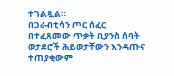ተገልጿል።
በጋራብቲሳን ጦር ሰፈር በተፈጸመው ጥቃት ቢያንስ ሰባት ወታደሮች ሕይወታቸውን እንዳጡና ተጠያቂውም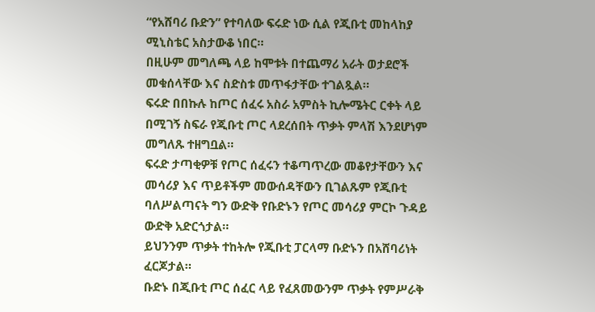“የአሸባሪ ቡድን” የተባለው ፍሩድ ነው ሲል የጂቡቲ መከላከያ ሚኒስቴር አስታውቆ ነበር።
በዚሁም መግለጫ ላይ ከሞቱት በተጨማሪ አራት ወታደሮች መቁሰላቸው እና ስድስቱ መጥፋታቸው ተገልጿል።
ፍሩድ በበኩሉ ከጦር ሰፈሩ አስራ አምስት ኪሎሜትር ርቀት ላይ በሚገኝ ስፍራ የጂቡቲ ጦር ላደረሰበት ጥቃት ምላሽ እንደሆነም መግለጹ ተዘግቧል።
ፍሩድ ታጣቂዎቹ የጦር ሰፈሩን ተቆጣጥረው መቆየታቸውን እና መሳሪያ እና ጥይቶችም መውሰዳቸውን ቢገልጹም የጂቡቲ ባለሥልጣናት ግን ውድቅ የቡድኑን የጦር መሳሪያ ምርኮ ጉዳይ ውድቅ አድርጎታል።
ይህንንም ጥቃት ተከትሎ የጂቡቲ ፓርላማ ቡድኑን በአሸባሪነት ፈርጆታል።
ቡድኑ በጂቡቲ ጦር ሰፈር ላይ የፈጸመውንም ጥቃት የምሥራቅ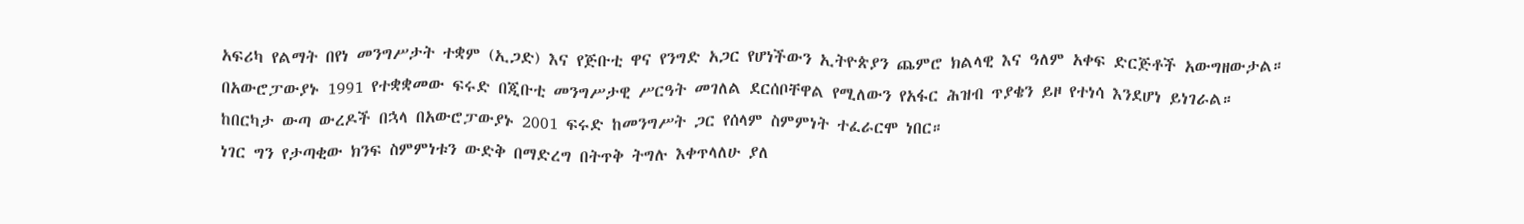አፍሪካ የልማት በየነ መንግሥታት ተቋም (ኢጋድ) እና የጅቡቲ ዋና የንግድ አጋር የሆነችውን ኢትዮጵያን ጨምሮ ክልላዊ እና ዓለም አቀፍ ድርጅቶች አውግዘውታል።
በአውሮፓውያኑ 1991 የተቋቋመው ፍሩድ በጂቡቲ መንግሥታዊ ሥርዓት መገለል ደርሰቦቸዋል የሚለውን የአፋር ሕዝብ ጥያቄን ይዞ የተነሳ እንደሆነ ይነገራል።
ከበርካታ ውጣ ውረዶች በኋላ በአውሮፓውያኑ 2001 ፍሩድ ከመንግሥት ጋር የሰላም ስምምነት ተፈራርሞ ነበር።
ነገር ግን የታጣቂው ክንፍ ስምምነቱን ውድቅ በማድረግ በትጥቅ ትግሉ እቀጥላለሁ ያለ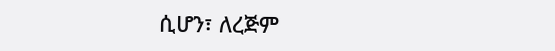ሲሆን፣ ለረጅም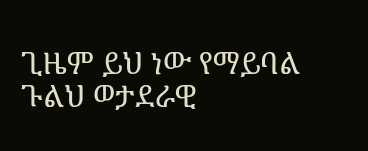ጊዜም ይህ ነው የማይባል ጉልህ ወታደራዊ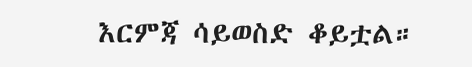እርምጃ ሳይወስድ ቆይቷል።